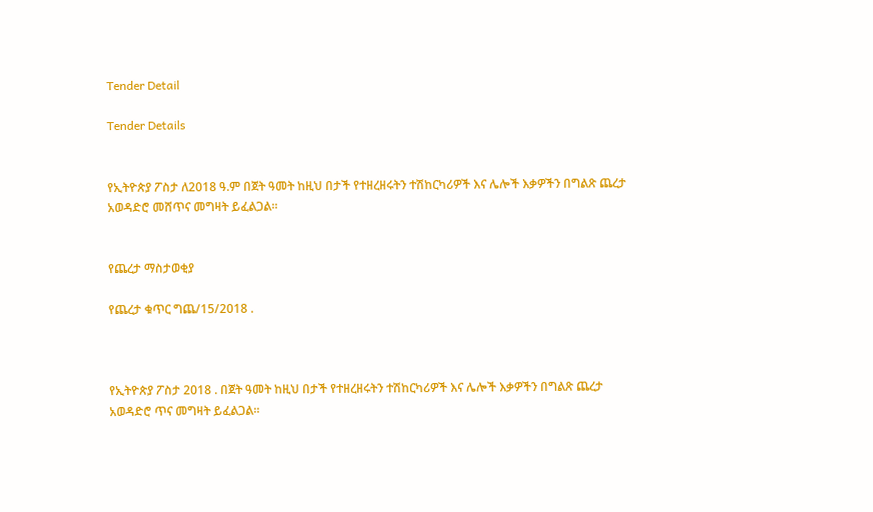Tender Detail

Tender Details


የኢትዮጵያ ፖስታ ለ2018 ዓ.ም በጀት ዓመት ከዚህ በታች የተዘረዘሩትን ተሽከርካሪዎች እና ሌሎች እቃዎችን በግልጽ ጨረታ አወዳድሮ መሸጥና መግዛት ይፈልጋል።


የጨረታ ማስታወቂያ

የጨረታ ቁጥር ግጨ/15/2018 .



የኢትዮጵያ ፖስታ 2018 . በጀት ዓመት ከዚህ በታች የተዘረዘሩትን ተሽከርካሪዎች እና ሌሎች እቃዎችን በግልጽ ጨረታ አወዳድሮ ጥና መግዛት ይፈልጋል።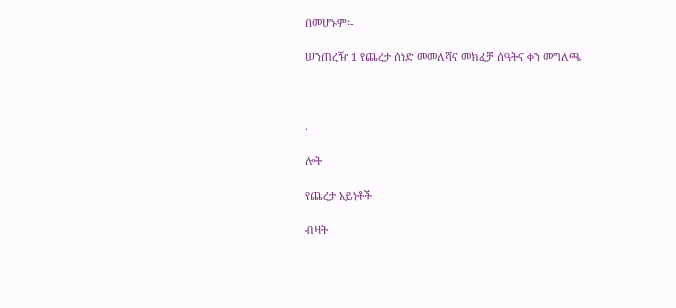በመሆኑም፡-

ሠንጠረዥ 1 የጨረታ ሰነድ መመለሻና መክፈቻ ሰዓትና ቀን መግለጫ



.

ሎት

የጨረታ አይነቶች

ብዛት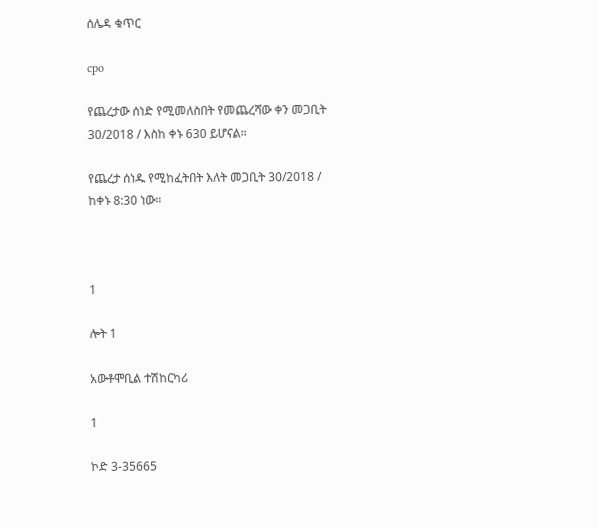ሰሌዳ ቁጥር

cpo

የጨረታው ሰነድ የሚመለስበት የመጨረሻው ቀን መጋቢት 30/2018 / እስከ ቀኑ 630 ይሆናል።

የጨረታ ሰነዱ የሚከፈትበት እለት መጋቢት 30/2018 / ከቀኑ 8:30 ነው።



1

ሎት 1

አውቶሞቢል ተሽከርካሪ

1

ኮድ 3-35665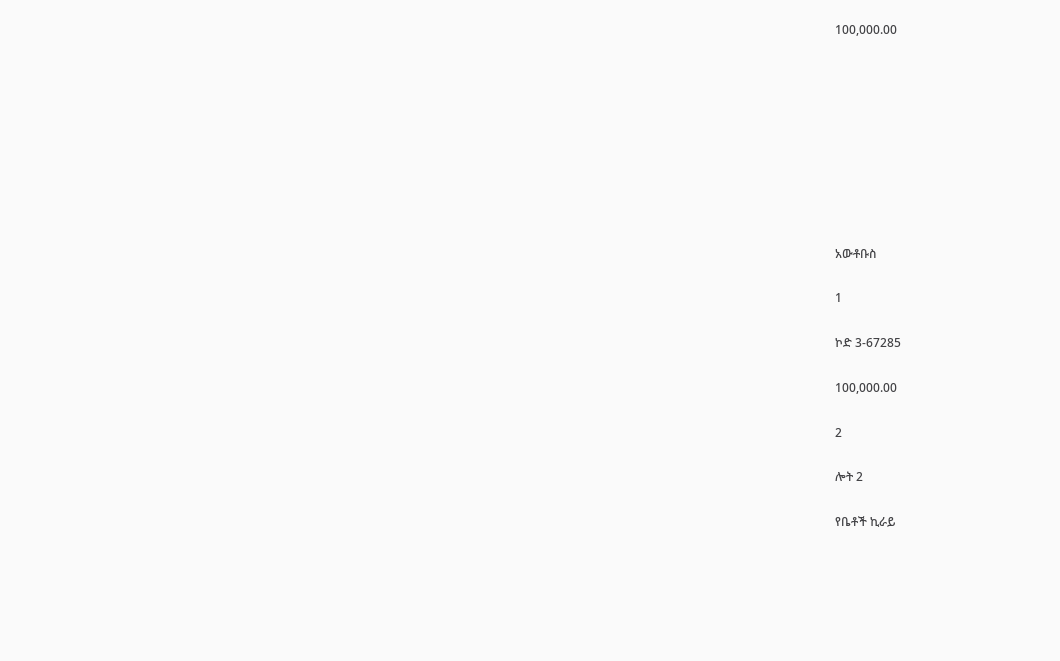100,000.00









አውቶቡስ

1

ኮድ 3-67285

100,000.00

2

ሎት 2

የቤቶች ኪራይ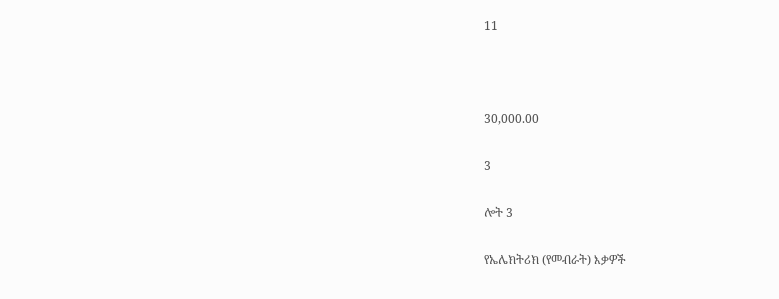11



30,000.00

3

ሎት 3

የኤሌክትሪክ (የመብራት) እቃዎች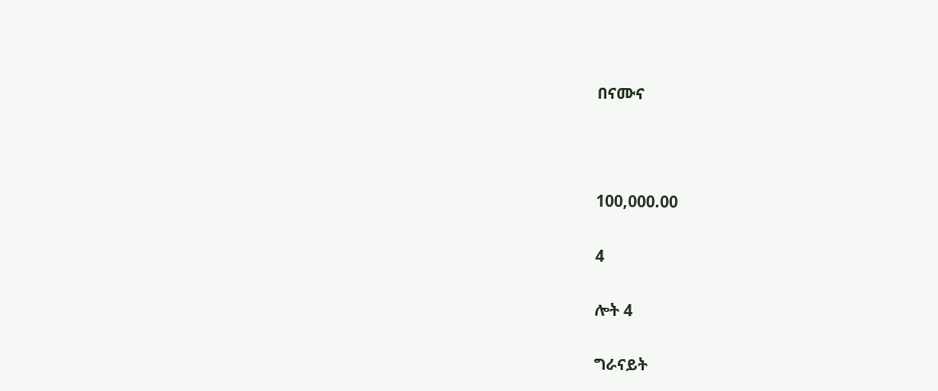በናሙና



100,000.00

4

ሎት 4

ግራናይት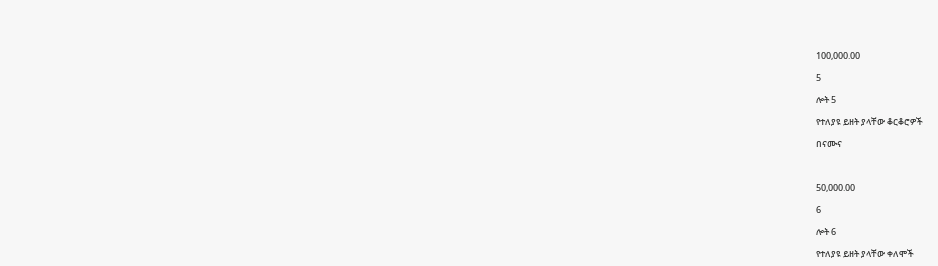100,000.00

5

ሎት 5

የተለያዩ ይዘት ያላቸው ቆርቆሮዎች

በናሙና



50,000.00

6

ሎት 6

የተለያዩ ይዘት ያላቸው ቀለሞች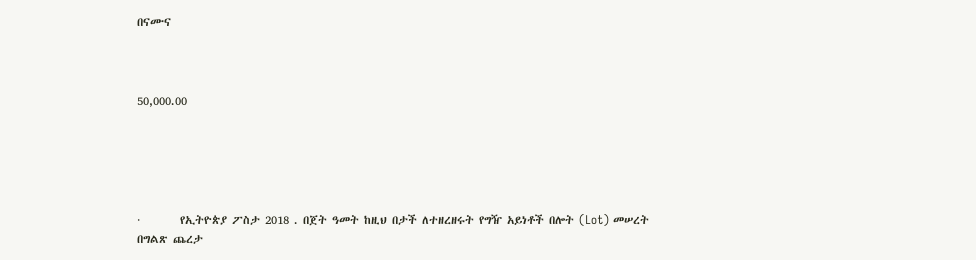በናሙና



50,000.00





·        የኢትዮጵያ ፖስታ 2018 . በጀት ዓመት ከዚህ በታች ለተዘረዘሩት የግዥ አይነቶች በሎት (Lot) መሠረት በግልጽ ጨረታ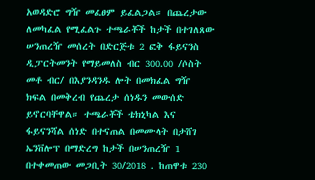አወዳድሮ ግዥ መፈፀም ይፈልጋል። በጨረታው ለመካፈል የሚፈልጉ ተጫራቾች ከታች በተገለጸው ሠንጠረዥ መሰረት በድርጅቱ 2 ፎቅ ፋይናንስ ዲፓርትመንት የማይመለስ ብር 300.00 /ሶስት መቶ ብር/ በእያንዳንዱ ሎት በመክፈል ግዥ ክፍል በመቅረብ የጨረታ ሰነዱን መውሰድ ይኖርባቸዋል። ተጫራቾች ቴክኒካል እና ፋይናንሻል ሰነድ በተናጠል በመሙላት በታሸገ ኤንቨሎፕ በማድረግ ከታች በሠንጠረዥ 1 በተቀመጠው መጋቢት 30/2018 . ከጠዋቱ 230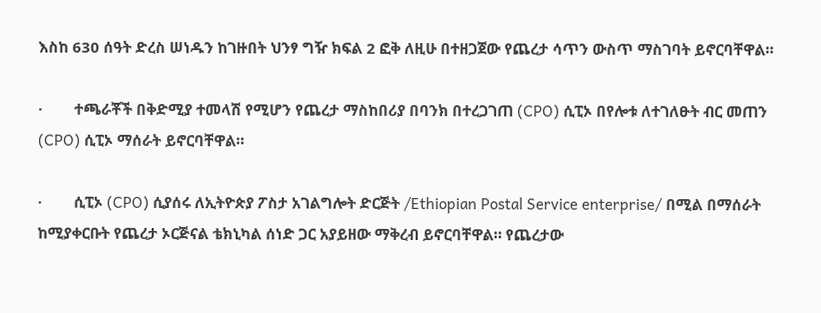እስከ 630 ሰዓት ድረስ ሠነዱን ከገዙበት ህንፃ ግዥ ክፍል 2 ፎቅ ለዚሁ በተዘጋጀው የጨረታ ሳጥን ውስጥ ማስገባት ይኖርባቸዋል።

·        ተጫራቾች በቅድሚያ ተመላሽ የሚሆን የጨረታ ማስከበሪያ በባንክ በተረጋገጠ (CPO) ሲፒኦ በየሎቱ ለተገለፁት ብር መጠን (CPO) ሲፒኦ ማሰራት ይኖርባቸዋል።

·        ሲፒኦ (CPO) ሲያሰሩ ለኢትዮጵያ ፖስታ አገልግሎት ድርጅት /Ethiopian Postal Service enterprise/ በሚል በማሰራት ከሚያቀርቡት የጨረታ ኦርጅናል ቴክኒካል ሰነድ ጋር አያይዘው ማቅረብ ይኖርባቸዋል። የጨረታው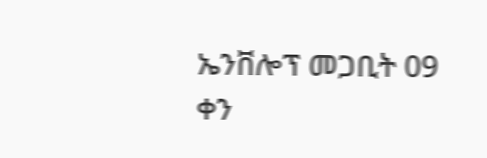ኤንቨሎፕ መጋቢት 09 ቀን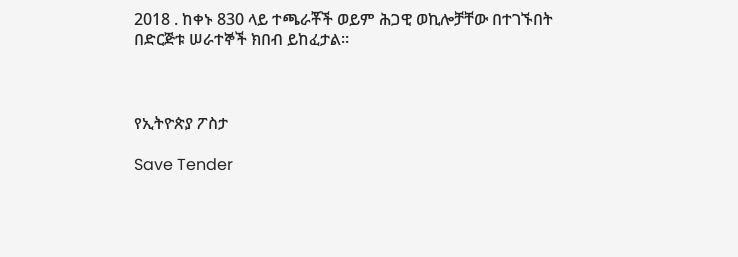2018 . ከቀኑ 830 ላይ ተጫራቾች ወይም ሕጋዊ ወኪሎቻቸው በተገኙበት በድርጅቱ ሠራተኞች ክበብ ይከፈታል።



የኢትዮጵያ ፖስታ

Save Tender